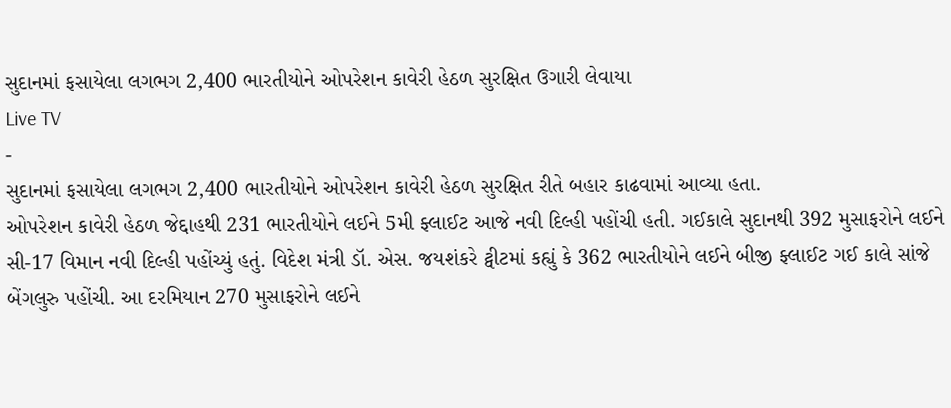સુદાનમાં ફસાયેલા લગભગ 2,400 ભારતીયોને ઓપરેશન કાવેરી હેઠળ સુરક્ષિત ઉગારી લેવાયા
Live TV
-
સુદાનમાં ફસાયેલા લગભગ 2,400 ભારતીયોને ઓપરેશન કાવેરી હેઠળ સુરક્ષિત રીતે બહાર કાઢવામાં આવ્યા હતા.
ઓપરેશન કાવેરી હેઠળ જેદ્દાહથી 231 ભારતીયોને લઈને 5મી ફ્લાઈટ આજે નવી દિલ્હી પહોંચી હતી. ગઈકાલે સુદાનથી 392 મુસાફરોને લઈને સી-17 વિમાન નવી દિલ્હી પહોંચ્યું હતું. વિદેશ મંત્રી ડૉ. એસ. જયશંકરે ટ્વીટમાં કહ્યું કે 362 ભારતીયોને લઈને બીજી ફ્લાઈટ ગઈ કાલે સાંજે બેંગલુરુ પહોંચી. આ દરમિયાન 270 મુસાફરોને લઈને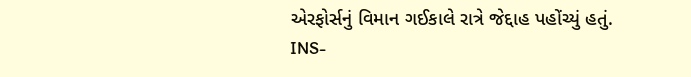એરફોર્સનું વિમાન ગઈકાલે રાત્રે જેદ્દાહ પહોંચ્યું હતું.
INS-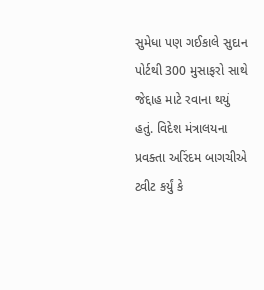સુમેધા પણ ગઈકાલે સુદાન પોર્ટથી 300 મુસાફરો સાથે જેદ્દાહ માટે રવાના થયું હતું. વિદેશ મંત્રાલયના પ્રવક્તા અરિંદમ બાગચીએ ટ્વીટ કર્યું કે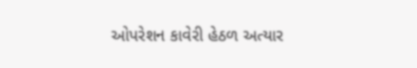ઓપરેશન કાવેરી હેઠળ અત્યાર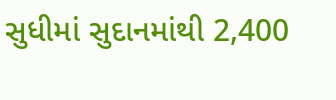સુધીમાં સુદાનમાંથી 2,400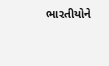ભારતીયોને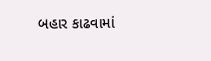બહાર કાઢવામાં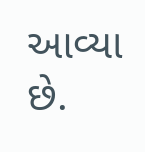આવ્યા છે.